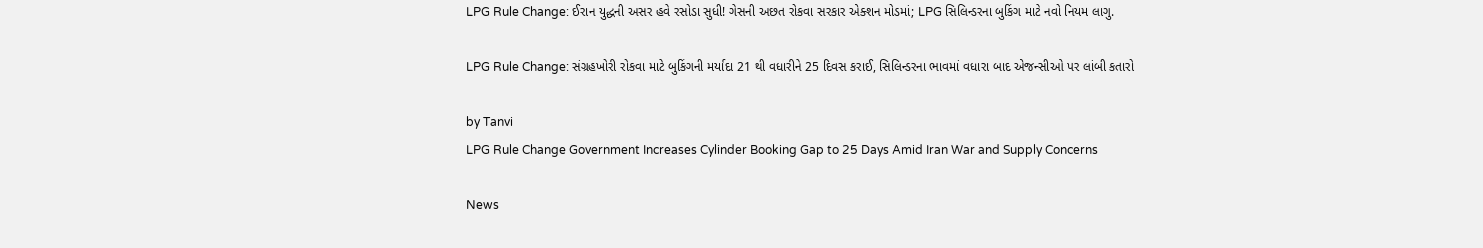LPG Rule Change: ઈરાન યુદ્ધની અસર હવે રસોડા સુધી! ગેસની અછત રોકવા સરકાર એક્શન મોડમાં; LPG સિલિન્ડરના બુકિંગ માટે નવો નિયમ લાગુ.

LPG Rule Change: સંગ્રહખોરી રોકવા માટે બુકિંગની મર્યાદા 21 થી વધારીને 25 દિવસ કરાઈ, સિલિન્ડરના ભાવમાં વધારા બાદ એજન્સીઓ પર લાંબી કતારો

by Tanvi
LPG Rule Change Government Increases Cylinder Booking Gap to 25 Days Amid Iran War and Supply Concerns

News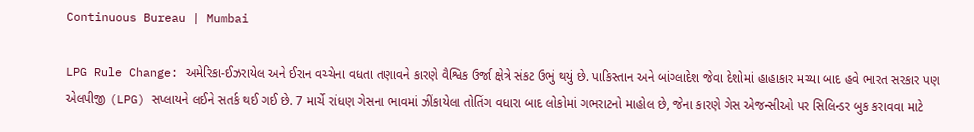Continuous Bureau | Mumbai

LPG Rule Change: અમેરિકા-ઈઝરાયેલ અને ઈરાન વચ્ચેના વધતા તણાવને કારણે વૈશ્વિક ઉર્જા ક્ષેત્રે સંકટ ઉભું થયું છે. પાકિસ્તાન અને બાંગ્લાદેશ જેવા દેશોમાં હાહાકાર મચ્યા બાદ હવે ભારત સરકાર પણ એલપીજી (LPG) સપ્લાયને લઈને સતર્ક થઈ ગઈ છે. 7 માર્ચે રાંધણ ગેસના ભાવમાં ઝીંકાયેલા તોતિંગ વધારા બાદ લોકોમાં ગભરાટનો માહોલ છે, જેના કારણે ગેસ એજન્સીઓ પર સિલિન્ડર બુક કરાવવા માટે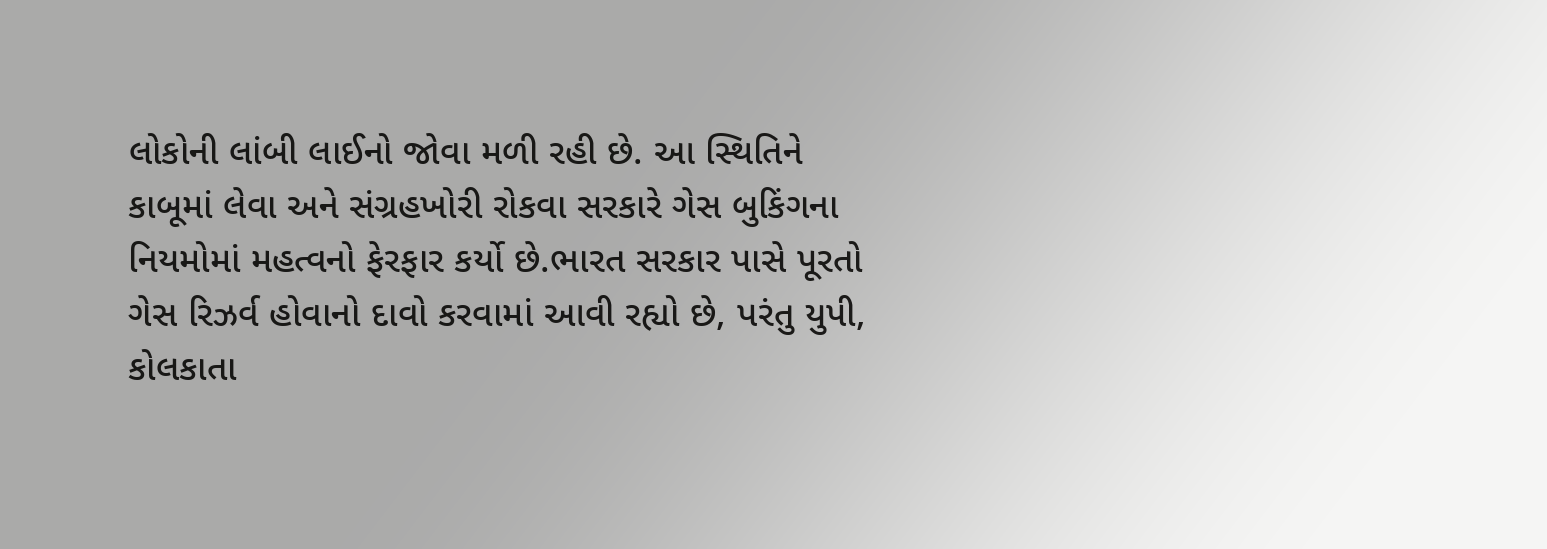લોકોની લાંબી લાઈનો જોવા મળી રહી છે. આ સ્થિતિને કાબૂમાં લેવા અને સંગ્રહખોરી રોકવા સરકારે ગેસ બુકિંગના નિયમોમાં મહત્વનો ફેરફાર કર્યો છે.ભારત સરકાર પાસે પૂરતો ગેસ રિઝર્વ હોવાનો દાવો કરવામાં આવી રહ્યો છે, પરંતુ યુપી, કોલકાતા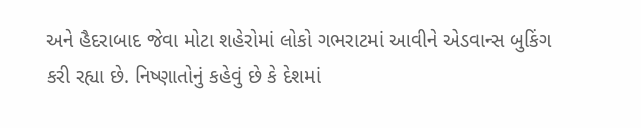અને હૈદરાબાદ જેવા મોટા શહેરોમાં લોકો ગભરાટમાં આવીને એડવાન્સ બુકિંગ કરી રહ્યા છે. નિષ્ણાતોનું કહેવું છે કે દેશમાં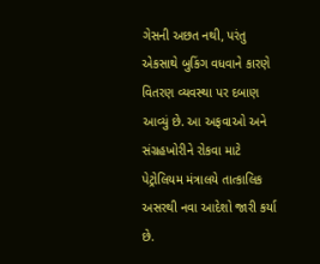ગેસની અછત નથી, પરંતુ એકસાથે બુકિંગ વધવાને કારણે વિતરણ વ્યવસ્થા પર દબાણ આવ્યું છે. આ અફવાઓ અને સંગ્રહખોરીને રોકવા માટે પેટ્રોલિયમ મંત્રાલયે તાત્કાલિક અસરથી નવા આદેશો જારી કર્યા છે.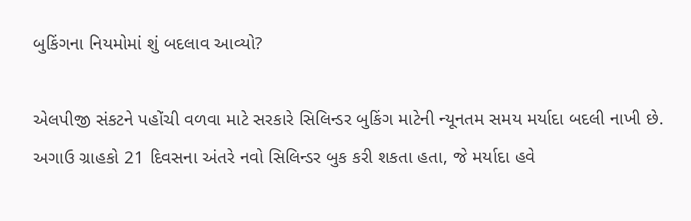બુકિંગના નિયમોમાં શું બદલાવ આવ્યો?

એલપીજી સંકટને પહોંચી વળવા માટે સરકારે સિલિન્ડર બુકિંગ માટેની ન્યૂનતમ સમય મર્યાદા બદલી નાખી છે. અગાઉ ગ્રાહકો 21 દિવસના અંતરે નવો સિલિન્ડર બુક કરી શકતા હતા, જે મર્યાદા હવે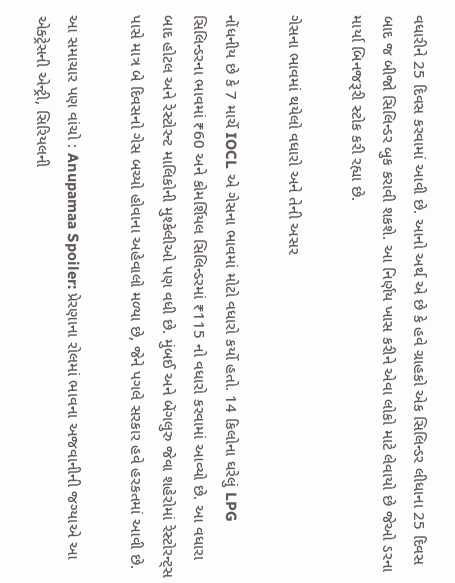વધારીને 25 દિવસ કરવામાં આવી છે. આનો અર્થ એ છે કે હવે ગ્રાહકો એક સિલિન્ડર લીધાના 25 દિવસ બાદ જ બીજો સિલિન્ડર બુક કરાવી શકશે. આ નિર્ણય ખાસ કરીને એવા લોકો માટે લેવાયો છે જેઓ ડરના માર્યા બિનજરૂરી સ્ટોક કરી રહ્યા છે.

ગેસના ભાવમાં થયેલો વધારો અને તેની અસર

નોંધનીય છે કે 7 માર્ચે IOCL એ ગેસના ભાવમાં મોટો વધારો કર્યો હતો. 14 કિલોના ઘરેલું LPG સિલિન્ડરના ભાવમાં ₹60 અને કોમર્શિયલ સિલિન્ડરમાં ₹115 નો વધારો કરવામાં આવ્યો છે. આ વધારા બાદ હોટલ અને રેસ્ટોરન્ટ માલિકોની મુશ્કેલીઓ પણ વધી છે. મુંબઈ અને બેંગલુરુ જેવા શહેરોમાં રેસ્ટોરન્ટ્સ પાસે માત્ર બે દિવસનો ગેસ બચ્યો હોવાના અહેવાલો મળ્યા છે, જેને પગલે સરકાર હવે હરકતમાં આવી છે.

આ સમાચાર પણ વાંચો : Anupamaa Spoiler: પ્રેરણાના રોલમાં ભાવના અજવાનીની જગ્યાએ આ એક્ટ્રેસની એન્ટ્રી, સિરિયલની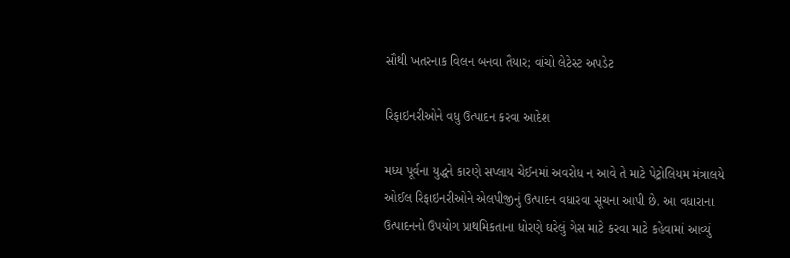સૌથી ખતરનાક વિલન બનવા તૈયાર; વાંચો લેટેસ્ટ અપડેટ

રિફાઇનરીઓને વધુ ઉત્પાદન કરવા આદેશ

મધ્ય પૂર્વના યુદ્ધને કારણે સપ્લાય ચેઈનમાં અવરોધ ન આવે તે માટે પેટ્રોલિયમ મંત્રાલયે ઓઈલ રિફાઇનરીઓને એલપીજીનું ઉત્પાદન વધારવા સૂચના આપી છે. આ વધારાના ઉત્પાદનનો ઉપયોગ પ્રાથમિકતાના ધોરણે ઘરેલું ગેસ માટે કરવા માટે કહેવામાં આવ્યું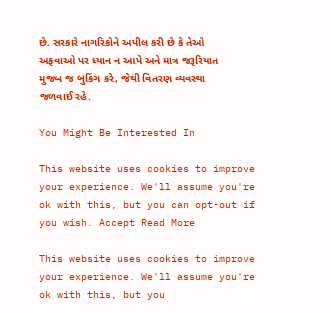છે. સરકારે નાગરિકોને અપીલ કરી છે કે તેઓ અફવાઓ પર ધ્યાન ન આપે અને માત્ર જરૂરિયાત મુજબ જ બુકિંગ કરે, જેથી વિતરણ વ્યવસ્થા જળવાઈ રહે.

You Might Be Interested In

This website uses cookies to improve your experience. We'll assume you're ok with this, but you can opt-out if you wish. Accept Read More

This website uses cookies to improve your experience. We'll assume you're ok with this, but you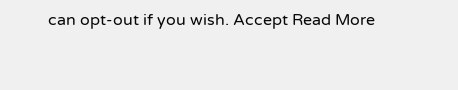can opt-out if you wish. Accept Read More